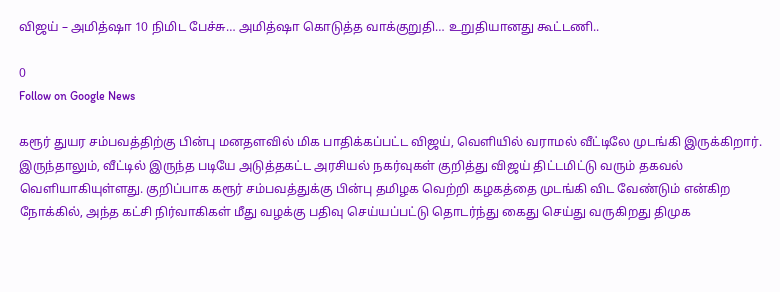விஜய் – அமித்ஷா 10 நிமிட பேச்சு… அமித்ஷா கொடுத்த வாக்குறுதி… உறுதியானது கூட்டணி..

0
Follow on Google News

கரூர் துயர சம்பவத்திற்கு பின்பு மனதளவில் மிக பாதிக்கப்பட்ட விஜய், வெளியில் வராமல் வீட்டிலே முடங்கி இருக்கிறார். இருந்தாலும், வீட்டில் இருந்த படியே அடுத்தகட்ட அரசியல் நகர்வுகள் குறித்து விஜய் திட்டமிட்டு வரும் தகவல் வெளியாகியுள்ளது. குறிப்பாக கரூர் சம்பவத்துக்கு பின்பு தமிழக வெற்றி கழகத்தை முடங்கி விட வேண்டும் என்கிற நோக்கில், அந்த கட்சி நிர்வாகிகள் மீது வழக்கு பதிவு செய்யப்பட்டு தொடர்ந்து கைது செய்து வருகிறது திமுக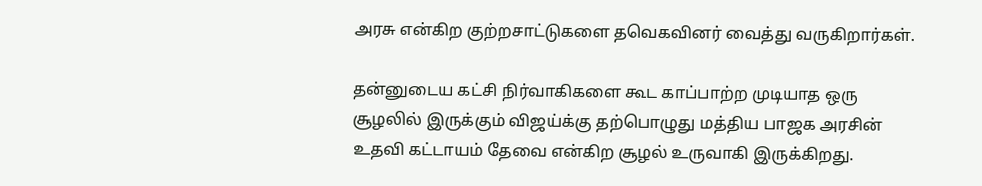அரசு என்கிற குற்றசாட்டுகளை தவெகவினர் வைத்து வருகிறார்கள்.

தன்னுடைய கட்சி நிர்வாகிகளை கூட காப்பாற்ற முடியாத ஒரு சூழலில் இருக்கும் விஜய்க்கு தற்பொழுது மத்திய பாஜக அரசின் உதவி கட்டாயம் தேவை என்கிற சூழல் உருவாகி இருக்கிறது.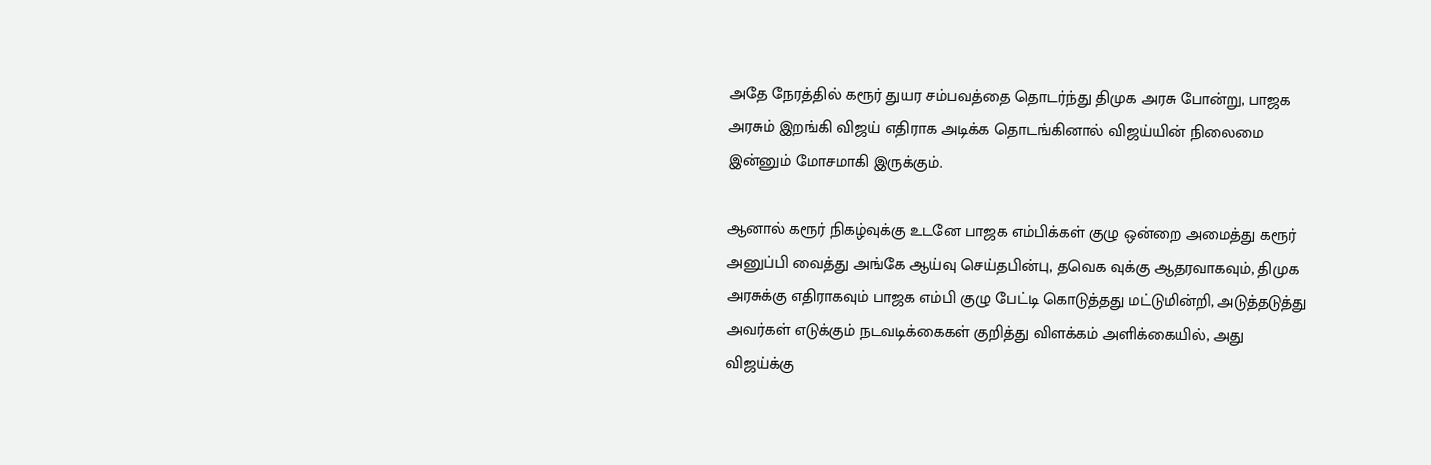அதே நேரத்தில் கரூர் துயர சம்பவத்தை தொடர்ந்து திமுக அரசு போன்று, பாஜக அரசும் இறங்கி விஜய் எதிராக அடிக்க தொடங்கினால் விஜய்யின் நிலைமை இன்னும் மோசமாகி இருக்கும்.

ஆனால் கரூர் நிகழ்வுக்கு உடனே பாஜக எம்பிக்கள் குழு ஒன்றை அமைத்து கரூர் அனுப்பி வைத்து அங்கே ஆய்வு செய்தபின்பு, தவெக வுக்கு ஆதரவாகவும், திமுக அரசுக்கு எதிராகவும் பாஜக எம்பி குழு பேட்டி கொடுத்தது மட்டுமின்றி, அடுத்தடுத்து அவர்கள் எடுக்கும் நடவடிக்கைகள் குறித்து விளக்கம் அளிக்கையில், அது விஜய்க்கு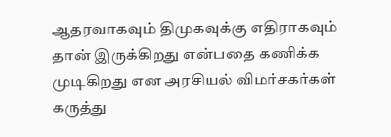ஆதரவாகவும் திமுகவுக்கு எதிராகவும் தான் இருக்கிறது என்பதை கணிக்க முடிகிறது என அரசியல் விமர்சகர்கள் கருத்து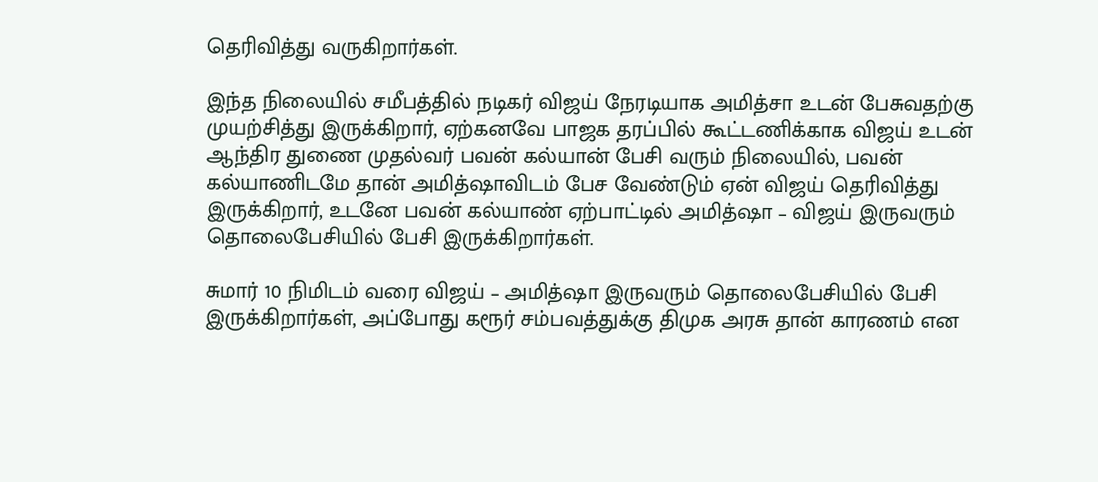தெரிவித்து வருகிறார்கள்.

இந்த நிலையில் சமீபத்தில் நடிகர் விஜய் நேரடியாக அமித்சா உடன் பேசுவதற்கு முயற்சித்து இருக்கிறார், ஏற்கனவே பாஜக தரப்பில் கூட்டணிக்காக விஜய் உடன் ஆந்திர துணை முதல்வர் பவன் கல்யான் பேசி வரும் நிலையில், பவன் கல்யாணிடமே தான் அமித்ஷாவிடம் பேச வேண்டும் ஏன் விஜய் தெரிவித்து இருக்கிறார், உடனே பவன் கல்யாண் ஏற்பாட்டில் அமித்ஷா – விஜய் இருவரும் தொலைபேசியில் பேசி இருக்கிறார்கள்.

சுமார் 10 நிமிடம் வரை விஜய் – அமித்ஷா இருவரும் தொலைபேசியில் பேசி இருக்கிறார்கள், அப்போது கரூர் சம்பவத்துக்கு திமுக அரசு தான் காரணம் என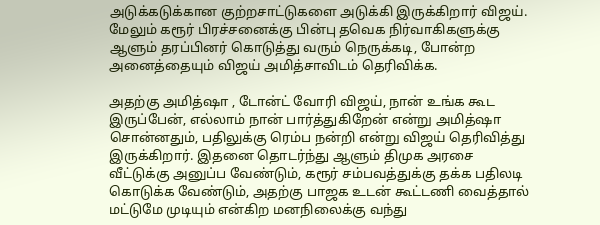அடுக்கடுக்கான குற்றசாட்டுகளை அடுக்கி இருக்கிறார் விஜய். மேலும் கரூர் பிரச்சனைக்கு பின்பு தவெக நிர்வாகிகளுக்கு ஆளும் தரப்பினர் கொடுத்து வரும் நெருக்கடி, போன்ற அனைத்தையும் விஜய் அமித்சாவிடம் தெரிவிக்க.

அதற்கு அமித்ஷா , டோன்ட் வோரி விஜய், நான் உங்க கூட இருப்பேன், எல்லாம் நான் பார்த்துகிறேன் என்று அமித்ஷா சொன்னதும், பதிலுக்கு ரெம்ப நன்றி என்று விஜய் தெரிவித்து இருக்கிறார். இதனை தொடர்ந்து ஆளும் திமுக அரசை வீட்டுக்கு அனுப்ப வேண்டும், கரூர் சம்பவத்துக்கு தக்க பதிலடி கொடுக்க வேண்டும், அதற்கு பாஜக உடன் கூட்டணி வைத்தால் மட்டுமே முடியும் என்கிற மனநிலைக்கு வந்து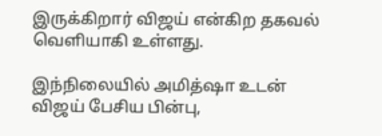இருக்கிறார் விஜய் என்கிற தகவல் வெளியாகி உள்ளது.

இந்நிலையில் அமித்ஷா உடன் விஜய் பேசிய பின்பு,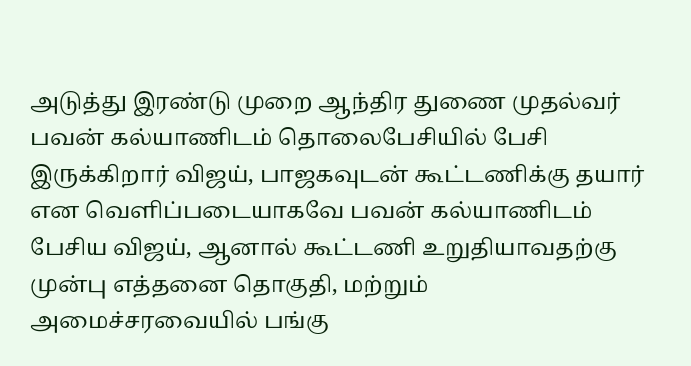அடுத்து இரண்டு முறை ஆந்திர துணை முதல்வர் பவன் கல்யாணிடம் தொலைபேசியில் பேசி இருக்கிறார் விஜய், பாஜகவுடன் கூட்டணிக்கு தயார் என வெளிப்படையாகவே பவன் கல்யாணிடம் பேசிய விஜய், ஆனால் கூட்டணி உறுதியாவதற்கு முன்பு எத்தனை தொகுதி, மற்றும் அமைச்சரவையில் பங்கு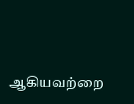ஆகியவற்றை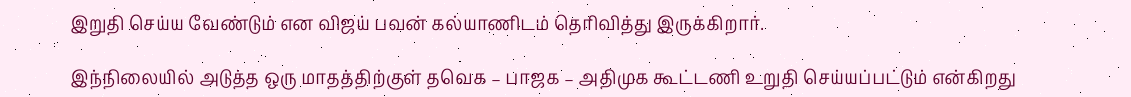இறுதி செய்ய வேண்டும் என விஜய் பவன் கல்யாணிடம் தெரிவித்து இருக்கிறார்.

இந்நிலையில் அடுத்த ஒரு மாதத்திற்குள் தவெக – பாஜக – அதிமுக கூட்டணி உறுதி செய்யப்பட்டும் என்கிறது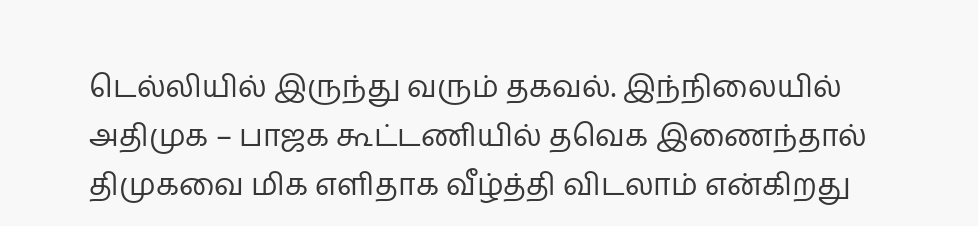டெல்லியில் இருந்து வரும் தகவல். இந்நிலையில் அதிமுக – பாஜக கூட்டணியில் தவெக இணைந்தால் திமுகவை மிக எளிதாக வீழ்த்தி விடலாம் என்கிறது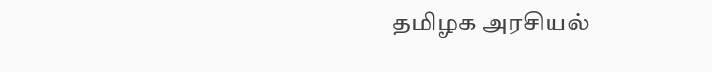தமிழக அரசியல்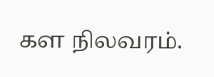கள நிலவரம்.